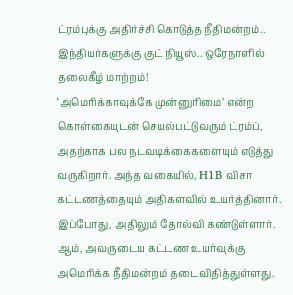ட்ரம்புக்கு அதிர்ச்சி கொடுத்த நீதிமன்றம்.. இந்தியர்களுக்கு குட் நியூஸ்.. ஒரேநாளில் தலைகீழ் மாற்றம்!
‘அமெரிக்காவுக்கே முன்னுரிமை’ என்ற கொள்கையுடன் செயல்பட்டுவரும் ட்ரம்ப், அதற்காக பல நடவடிக்கைகளையும் எடுத்து வருகிறார். அந்த வகையில், H1B விசா கட்டணத்தையும் அதிகளவில் உயர்த்தினார். இப்போது, அதிலும் தோல்வி கண்டுள்ளார். ஆம், அவருடைய கட்டண உயர்வுக்கு அமெரிக்க நீதிமன்றம் தடைவிதித்துள்ளது.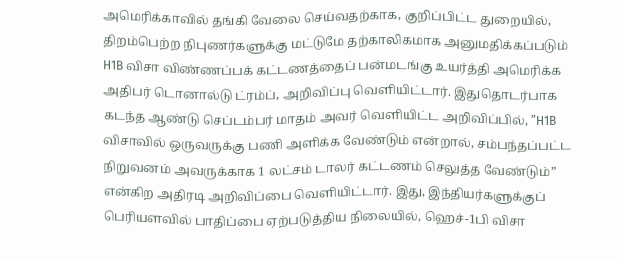அமெரிக்காவில் தங்கி வேலை செய்வதற்காக, குறிப்பிட்ட துறையில், திறம்பெற்ற நிபுணர்களுக்கு மட்டுமே தற்காலிகமாக அனுமதிக்கப்படும் H1B விசா விண்ணப்பக் கட்டணத்தைப் பன்மடங்கு உயர்த்தி அமெரிக்க அதிபர் டொனால்டு ட்ரம்ப், அறிவிப்பு வெளியிட்டார். இதுதொடர்பாக கடந்த ஆண்டு செப்டம்பர் மாதம் அவர் வெளியிட்ட அறிவிப்பில், ”H1B விசாவில் ஒருவருக்கு பணி அளிக்க வேண்டும் என்றால், சம்பந்தப்பட்ட நிறுவனம் அவருக்காக 1 லட்சம் டாலர் கட்டணம் செலுத்த வேண்டும்” என்கிற அதிரடி அறிவிப்பை வெளியிட்டார். இது, இந்தியர்களுக்குப் பெரியளவில் பாதிப்பை ஏற்படுத்திய நிலையில், ஹெச்-1பி விசா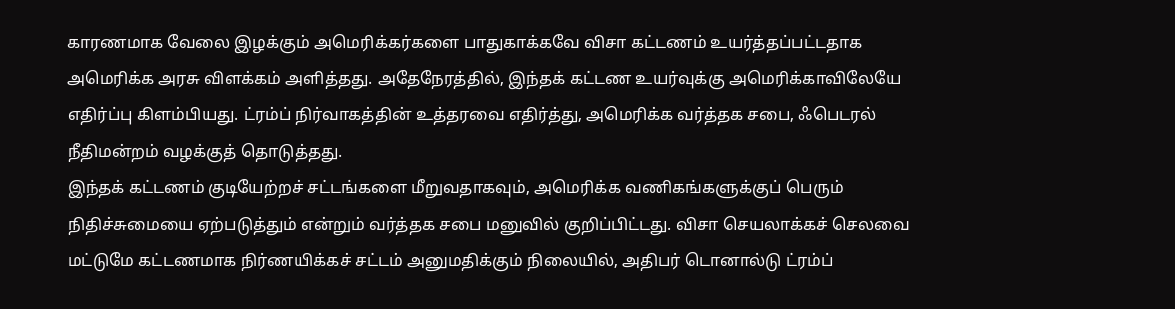காரணமாக வேலை இழக்கும் அமெரிக்கர்களை பாதுகாக்கவே விசா கட்டணம் உயர்த்தப்பட்டதாக அமெரிக்க அரசு விளக்கம் அளித்தது. அதேநேரத்தில், இந்தக் கட்டண உயர்வுக்கு அமெரிக்காவிலேயே எதிர்ப்பு கிளம்பியது. ட்ரம்ப் நிர்வாகத்தின் உத்தரவை எதிர்த்து, அமெரிக்க வர்த்தக சபை, ஃபெடரல் நீதிமன்றம் வழக்குத் தொடுத்தது.
இந்தக் கட்டணம் குடியேற்றச் சட்டங்களை மீறுவதாகவும், அமெரிக்க வணிகங்களுக்குப் பெரும் நிதிச்சுமையை ஏற்படுத்தும் என்றும் வர்த்தக சபை மனுவில் குறிப்பிட்டது. விசா செயலாக்கச் செலவை மட்டுமே கட்டணமாக நிர்ணயிக்கச் சட்டம் அனுமதிக்கும் நிலையில், அதிபர் டொனால்டு ட்ரம்ப்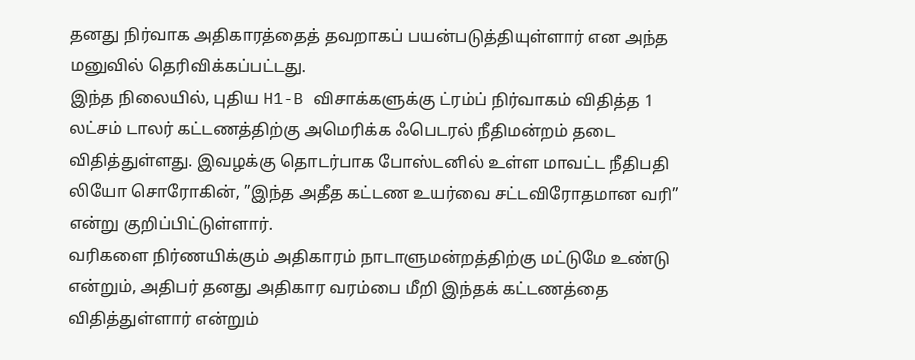தனது நிர்வாக அதிகாரத்தைத் தவறாகப் பயன்படுத்தியுள்ளார் என அந்த மனுவில் தெரிவிக்கப்பட்டது.
இந்த நிலையில், புதிய H1-B விசாக்களுக்கு ட்ரம்ப் நிர்வாகம் விதித்த 1 லட்சம் டாலர் கட்டணத்திற்கு அமெரிக்க ஃபெடரல் நீதிமன்றம் தடை விதித்துள்ளது. இவழக்கு தொடர்பாக போஸ்டனில் உள்ள மாவட்ட நீதிபதி லியோ சொரோகின், ”இந்த அதீத கட்டண உயர்வை சட்டவிரோதமான வரி” என்று குறிப்பிட்டுள்ளார்.
வரிகளை நிர்ணயிக்கும் அதிகாரம் நாடாளுமன்றத்திற்கு மட்டுமே உண்டு என்றும், அதிபர் தனது அதிகார வரம்பை மீறி இந்தக் கட்டணத்தை விதித்துள்ளார் என்றும்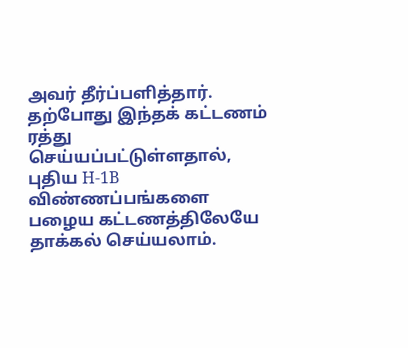அவர் தீர்ப்பளித்தார். தற்போது இந்தக் கட்டணம் ரத்து செய்யப்பட்டுள்ளதால், புதிய H-1B விண்ணப்பங்களை பழைய கட்டணத்திலேயே தாக்கல் செய்யலாம்.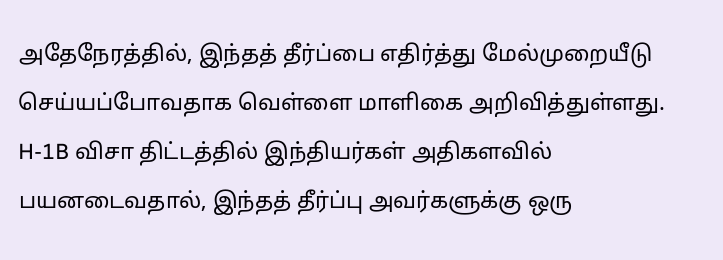அதேநேரத்தில், இந்தத் தீர்ப்பை எதிர்த்து மேல்முறையீடு செய்யப்போவதாக வெள்ளை மாளிகை அறிவித்துள்ளது. H-1B விசா திட்டத்தில் இந்தியர்கள் அதிகளவில் பயனடைவதால், இந்தத் தீர்ப்பு அவர்களுக்கு ஒரு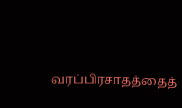வரப்பிரசாதத்தைத்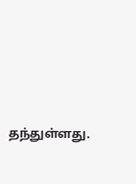தந்துள்ளது.